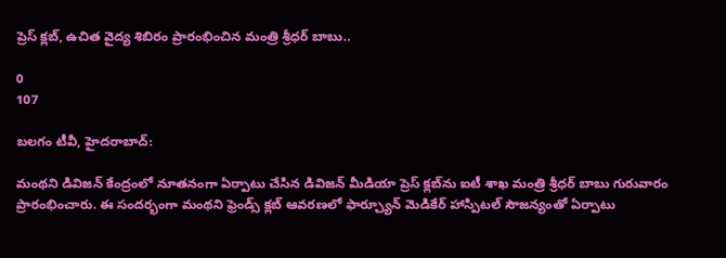ప్రెస్ క్లబ్, ఉచిత వైద్య శిబిరం ప్రారంభించిన మంత్రి శ్రీధర్ బాబు..

0
107

బలగం టీవీ, హైదరాబాద్:

మంథని డివిజన్ కేంద్రంలో నూతనంగా ఏర్పాటు చేసిన డివిజన్ మీడియా ప్రెస్ క్లబ్‌ను ఐటీ శాఖ మంత్రి శ్రీధర్ బాబు గురువారం ప్రారంభించారు. ఈ సందర్భంగా మంథని ఫ్రెండ్స్ క్లబ్ ఆవరణలో ఫార్చ్యూన్ మెడికేర్ హాస్పిటల్ సౌజన్యంతో ఏర్పాటు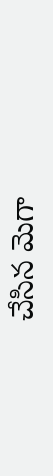చేసిన మెగా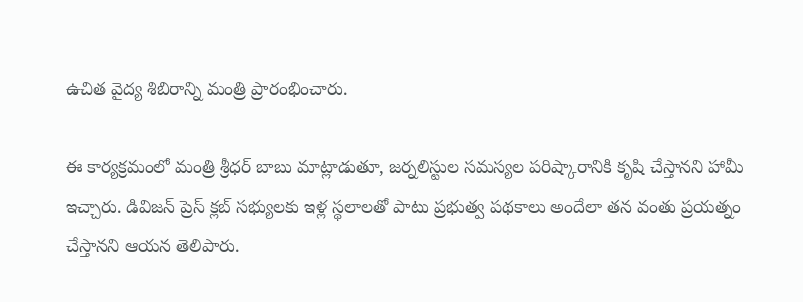ఉచిత వైద్య శిబిరాన్ని మంత్రి ప్రారంభించారు.

ఈ కార్యక్రమంలో మంత్రి శ్రీధర్ బాబు మాట్లాడుతూ, జర్నలిస్టుల సమస్యల పరిష్కారానికి కృషి చేస్తానని హామీ ఇచ్చారు. డివిజన్ ప్రెస్ క్లబ్ సభ్యులకు ఇళ్ల స్థలాలతో పాటు ప్రభుత్వ పథకాలు అందేలా తన వంతు ప్రయత్నం చేస్తానని ఆయన తెలిపారు.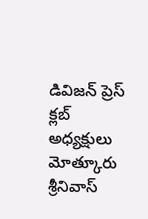డివిజన్ ప్రెస్ క్లబ్ అధ్యక్షులు మోత్కూరు శ్రీనివాస్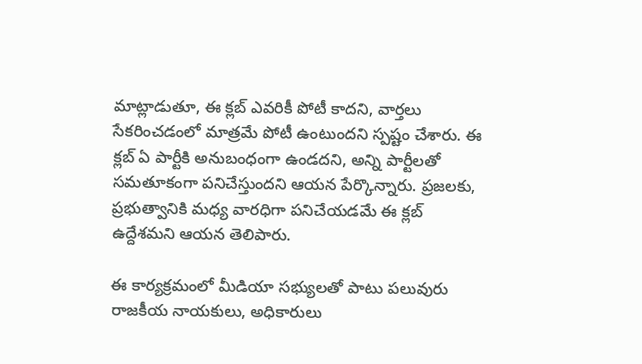మాట్లాడుతూ, ఈ క్లబ్ ఎవరికీ పోటీ కాదని, వార్తలు సేకరించడంలో మాత్రమే పోటీ ఉంటుందని స్పష్టం చేశారు. ఈ క్లబ్ ఏ పార్టీకి అనుబంధంగా ఉండదని, అన్ని పార్టీలతో సమతూకంగా పనిచేస్తుందని ఆయన పేర్కొన్నారు. ప్రజలకు, ప్రభుత్వానికి మధ్య వారధిగా పనిచేయడమే ఈ క్లబ్ ఉద్దేశమని ఆయన తెలిపారు.

ఈ కార్యక్రమంలో మీడియా సభ్యులతో పాటు పలువురు రాజకీయ నాయకులు, అధికారులు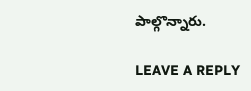పాల్గొన్నారు.

LEAVE A REPLY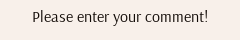Please enter your comment!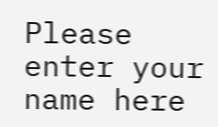Please enter your name here